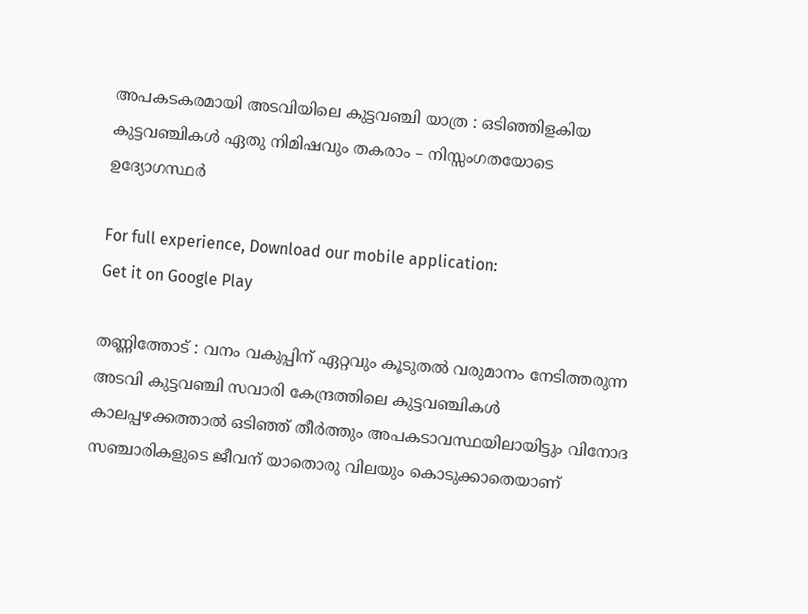അപകടകരമായി അടവിയിലെ കുട്ടവഞ്ചി യാത്ര : ഒടിഞ്ഞിളകിയ കുട്ടവഞ്ചികള്‍ ഏതു നിമിഷവും തകരാം – നിസ്സംഗതയോടെ ഉദ്യോഗസ്ഥര്‍

For full experience, Download our mobile application:
Get it on Google Play

തണ്ണിത്തോട് : വനം വകുപ്പിന് ഏറ്റവും കൂടുതല്‍ വരുമാനം നേടിത്തരുന്ന അടവി കുട്ടവഞ്ചി സവാരി കേന്ദ്രത്തിലെ കുട്ടവഞ്ചികള്‍ കാലപ്പഴക്കത്താല്‍ ഒടിഞ്ഞ് തീര്‍ത്തും അപകടാവസ്ഥയിലായിട്ടും വിനോദ സഞ്ചാരികളുടെ ജീവന് യാതൊരു വിലയും കൊടുക്കാതെയാണ്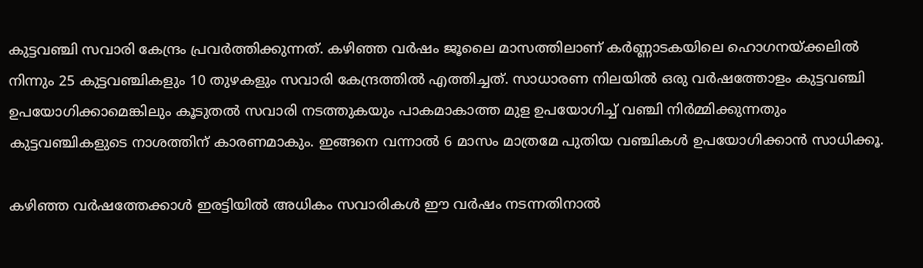കുട്ടവഞ്ചി സവാരി കേന്ദ്രം പ്രവര്‍ത്തിക്കുന്നത്. കഴിഞ്ഞ വര്‍ഷം ജൂലൈ മാസത്തിലാണ് കര്‍ണ്ണാടകയിലെ ഹൊഗനയ്ക്കലില്‍ നിന്നും 25 കുട്ടവഞ്ചികളും 10 തുഴകളും സവാരി കേന്ദ്രത്തില്‍ എത്തിച്ചത്. സാധാരണ നിലയില്‍ ഒരു വര്‍ഷത്തോളം കുട്ടവഞ്ചി ഉപയോഗിക്കാമെങ്കിലും കൂടുതല്‍ സവാരി നടത്തുകയും പാകമാകാത്ത മുള ഉപയോഗിച്ച് വഞ്ചി നിര്‍മ്മിക്കുന്നതും കുട്ടവഞ്ചികളുടെ നാശത്തിന് കാരണമാകും. ഇങ്ങനെ വന്നാല്‍ 6 മാസം മാത്രമേ പുതിയ വഞ്ചികള്‍ ഉപയോഗിക്കാന്‍ സാധിക്കൂ.

കഴിഞ്ഞ വര്‍ഷത്തേക്കാള്‍ ഇരട്ടിയില്‍ അധികം സവാരികള്‍ ഈ വര്‍ഷം നടന്നതിനാല്‍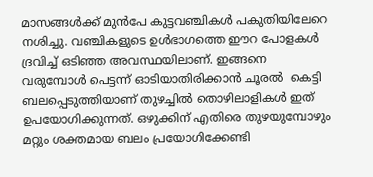മാസങ്ങള്‍ക്ക് മുന്‍പേ കുട്ടവഞ്ചികള്‍ പകുതിയിലേറെ നശിച്ചു. വഞ്ചികളുടെ ഉള്‍ഭാഗത്തെ ഈറ പോളകള്‍ ദ്രവിച്ച് ഒടിഞ്ഞ അവസ്ഥയിലാണ്. ഇങ്ങനെ വരുമ്പോള്‍ പെട്ടന്ന് ഓടിയാതിരിക്കാന്‍ ചൂരല്‍  കെട്ടി ബലപ്പെടുത്തിയാണ് തുഴച്ചില്‍ തൊഴിലാളികള്‍ ഇത് ഉപയോഗിക്കുന്നത്. ഒഴുക്കിന് എതിരെ തുഴയുമ്പോഴും മറ്റും ശക്തമായ ബലം പ്രയോഗിക്കേണ്ടി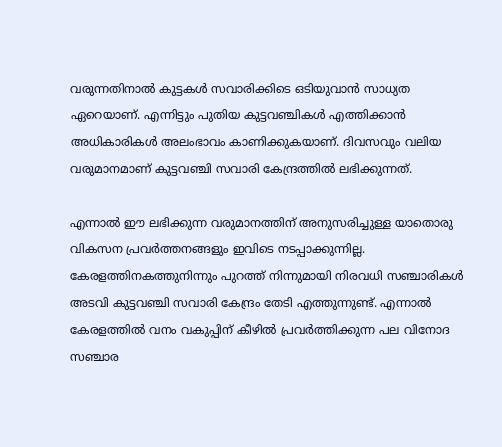വരുന്നതിനാല്‍ കുട്ടകള്‍ സവാരിക്കിടെ ഒടിയുവാന്‍ സാധ്യത ഏറെയാണ്‌. എന്നിട്ടും പുതിയ കുട്ടവഞ്ചികള്‍ എത്തിക്കാന്‍ അധികാരികള്‍ അലംഭാവം കാണിക്കുകയാണ്. ദിവസവും വലിയ വരുമാനമാണ്‌ കുട്ടവഞ്ചി സവാരി കേന്ദ്രത്തില്‍ ലഭിക്കുന്നത്.

എന്നാല്‍ ഈ ലഭിക്കുന്ന വരുമാനത്തിന് അനുസരിച്ചുള്ള യാതൊരു വികസന പ്രവര്‍ത്തനങ്ങളും ഇവിടെ നടപ്പാക്കുന്നില്ല. കേരളത്തിനകത്തുനിന്നും പുറത്ത് നിന്നുമായി നിരവധി സഞ്ചാരികള്‍ അടവി കുട്ടവഞ്ചി സവാരി കേന്ദ്രം തേടി എത്തുന്നുണ്ട്. എന്നാല്‍ കേരളത്തില്‍ വനം വകുപ്പിന് കീഴില്‍ പ്രവര്‍ത്തിക്കുന്ന പല വിനോദ സഞ്ചാര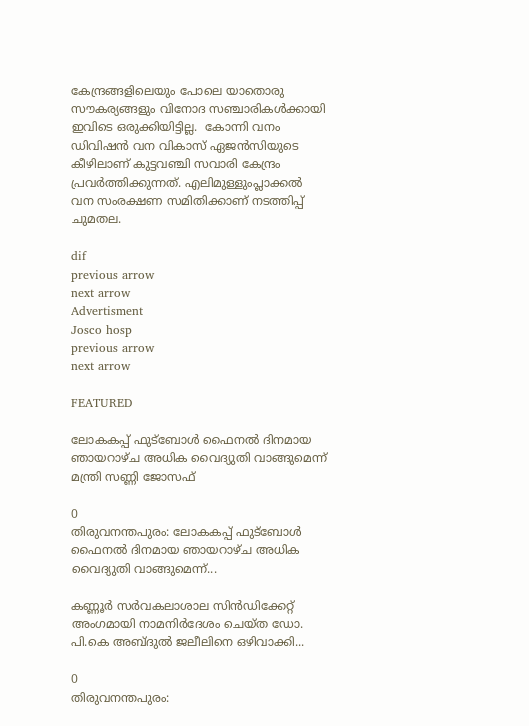കേന്ദ്രങ്ങളിലെയും പോലെ യാതൊരു സൗകര്യങ്ങളും വിനോദ സഞ്ചാരികള്‍ക്കായി ഇവിടെ ഒരുക്കിയിട്ടില്ല.  കോന്നി വനം ഡിവിഷന്‍ വന വികാസ് ഏജന്‍സിയുടെ കീഴിലാണ് കുട്ടവഞ്ചി സവാരി കേന്ദ്രം പ്രവര്‍ത്തിക്കുന്നത്. എലിമുള്ളുംപ്ലാക്കല്‍ വന സംരക്ഷണ സമിതിക്കാണ് നടത്തിപ്പ് ചുമതല.

dif
previous arrow
next arrow
Advertisment
Josco hosp
previous arrow
next arrow

FEATURED

ലോകകപ്പ് ഫുട്‌ബോള്‍ ഫൈനല്‍ ദിനമായ ഞായറാഴ്ച അധിക വൈദ്യുതി വാങ്ങുമെന്ന് മന്ത്രി സണ്ണി ജോസഫ്

0
തിരുവനന്തപുരം: ലോകകപ്പ് ഫുട്‌ബോള്‍ ഫൈനല്‍ ദിനമായ ഞായറാഴ്ച അധിക വൈദ്യുതി വാങ്ങുമെന്ന്...

കണ്ണൂർ സർവകലാശാല സിൻഡിക്കേറ്റ് അംഗമായി നാമനിർദേശം ചെയ്ത ഡോ. പി.കെ അബ്ദുൽ ജലീലിനെ ഒഴിവാക്കി...

0
തിരുവനന്തപുരം: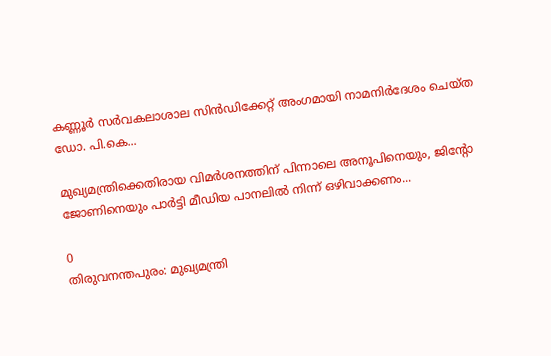കണ്ണൂർ സർവകലാശാല സിൻഡിക്കേറ്റ് അംഗമായി നാമനിർദേശം ചെയ്ത ഡോ. പി.കെ...

മുഖ്യമന്ത്രിക്കെതിരായ വിമർശനത്തിന് പിന്നാലെ അനൂപിനെയും, ജിന്‍റോ ജോണിനെയും പാർട്ടി മീഡിയ പാനലിൽ നിന്ന് ഒഴിവാക്കണം...

0
തിരുവനന്തപുരം: മുഖ്യമന്ത്രി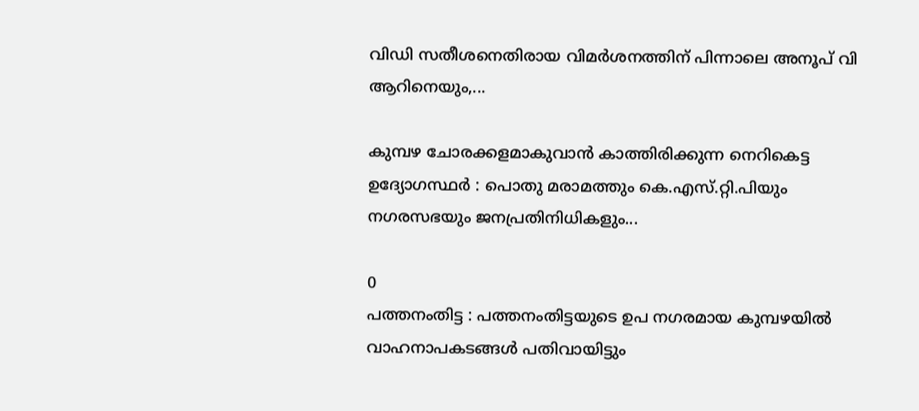വിഡി സതീശനെതിരായ വിമർശനത്തിന് പിന്നാലെ അനൂപ് വി ആറിനെയും,...

കുമ്പഴ ചോരക്കളമാകുവാന്‍ കാത്തിരിക്കുന്ന നെറികെട്ട ഉദ്യോഗസ്ഥര്‍ : പൊതു മരാമത്തും കെ.എസ്.റ്റി.പിയും നഗരസഭയും ജനപ്രതിനിധികളും...

0
പത്തനംതിട്ട : പത്തനംതിട്ടയുടെ ഉപ നഗരമായ കുമ്പഴയില്‍ വാഹനാപകടങ്ങള്‍ പതിവായിട്ടും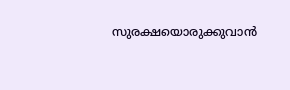സുരക്ഷയൊരുക്കുവാന്‍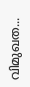വിമുഖത...